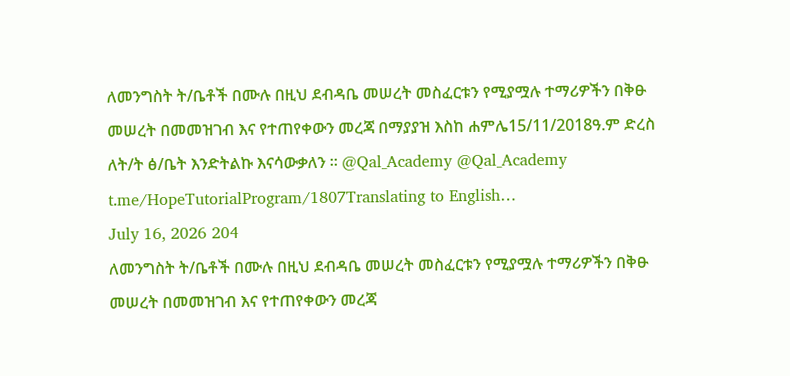ለመንግስት ት/ቤቶች በሙሉ በዚህ ደብዳቤ መሠረት መስፈርቱን የሚያሟሉ ተማሪዎችን በቅፁ መሠረት በመመዝገብ እና የተጠየቀውን መረጃ በማያያዝ እስከ ሐምሌ15/11/2018ዓ.ም ድረስ ለት/ት ፅ/ቤት እንድትልኩ እናሳውቃለን ። @Qal_Academy @Qal_Academy
t.me/HopeTutorialProgram/1807Translating to English…
July 16, 2026 204
ለመንግስት ት/ቤቶች በሙሉ በዚህ ደብዳቤ መሠረት መስፈርቱን የሚያሟሉ ተማሪዎችን በቅፁ መሠረት በመመዝገብ እና የተጠየቀውን መረጃ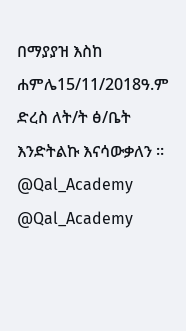በማያያዝ እስከ ሐምሌ15/11/2018ዓ.ም ድረስ ለት/ት ፅ/ቤት እንድትልኩ እናሳውቃለን ። @Qal_Academy @Qal_Academy